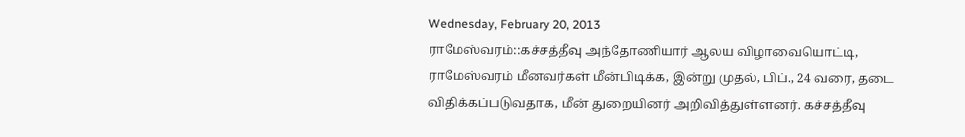Wednesday, February 20, 2013
ராமேஸ்வரம்::கச்சத்தீவு அந்தோணியார் ஆலய விழாவையொட்டி, ராமேஸ்வரம் மீனவர்கள் மீன்பிடிக்க, இன்று முதல், பிப்., 24 வரை, தடை விதிக்கப்படுவதாக, மீன் துறையினர் அறிவித்துள்ளனர். கச்சத்தீவு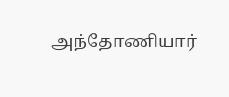அந்தோணியார்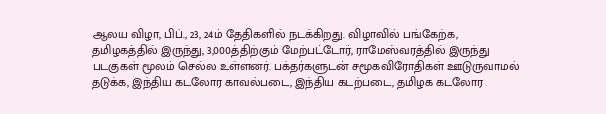ஆலய விழா, பிப்., 23, 24ம் தேதிகளில் நடக்கிறது. விழாவில் பங்கேற்க, தமிழகத்தில் இருந்து, 3,000த்திற்கும் மேற்பட்டோர், ராமேஸ்வரத்தில் இருந்து படகுகள் மூலம் செல்ல உள்ளனர். பக்தர்களுடன் சமூகவிரோதிகள் ஊடுருவாமல் தடுக்க, இந்திய கடலோர காவல்படை, இந்திய கடற்படை, தமிழக கடலோர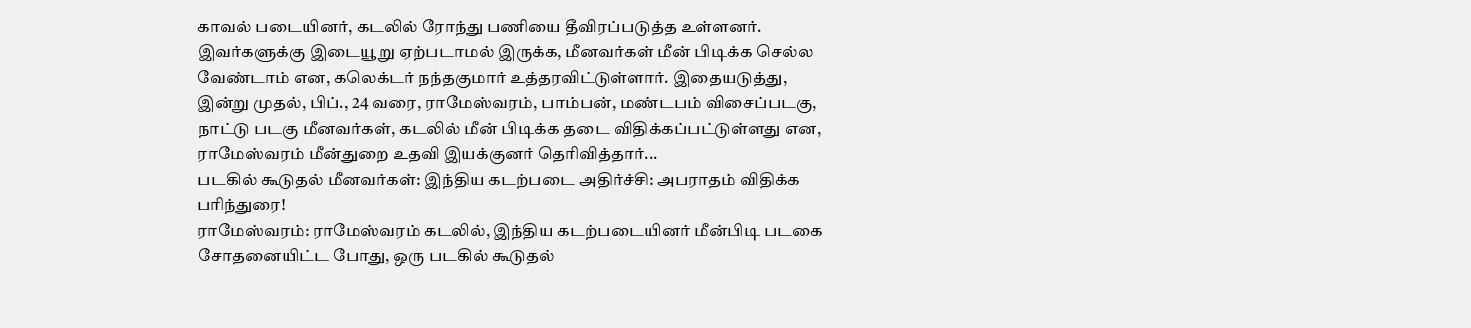காவல் படையினர், கடலில் ரோந்து பணியை தீவிரப்படுத்த உள்ளனர். இவர்களுக்கு இடையூறு ஏற்படாமல் இருக்க, மீனவர்கள் மீன் பிடிக்க செல்ல வேண்டாம் என, கலெக்டர் நந்தகுமார் உத்தரவிட்டுள்ளார். இதையடுத்து, இன்று முதல், பிப்., 24 வரை, ராமேஸ்வரம், பாம்பன், மண்டபம் விசைப்படகு, நாட்டு படகு மீனவர்கள், கடலில் மீன் பிடிக்க தடை விதிக்கப்பட்டுள்ளது என, ராமேஸ்வரம் மீன்துறை உதவி இயக்குனர் தெரிவித்தார்...
படகில் கூடுதல் மீனவர்கள்: இந்திய கடற்படை அதிர்ச்சி: அபராதம் விதிக்க பரிந்துரை!
ராமேஸ்வரம்: ராமேஸ்வரம் கடலில், இந்திய கடற்படையினர் மீன்பிடி படகை சோதனையிட்ட போது, ஒரு படகில் கூடுதல்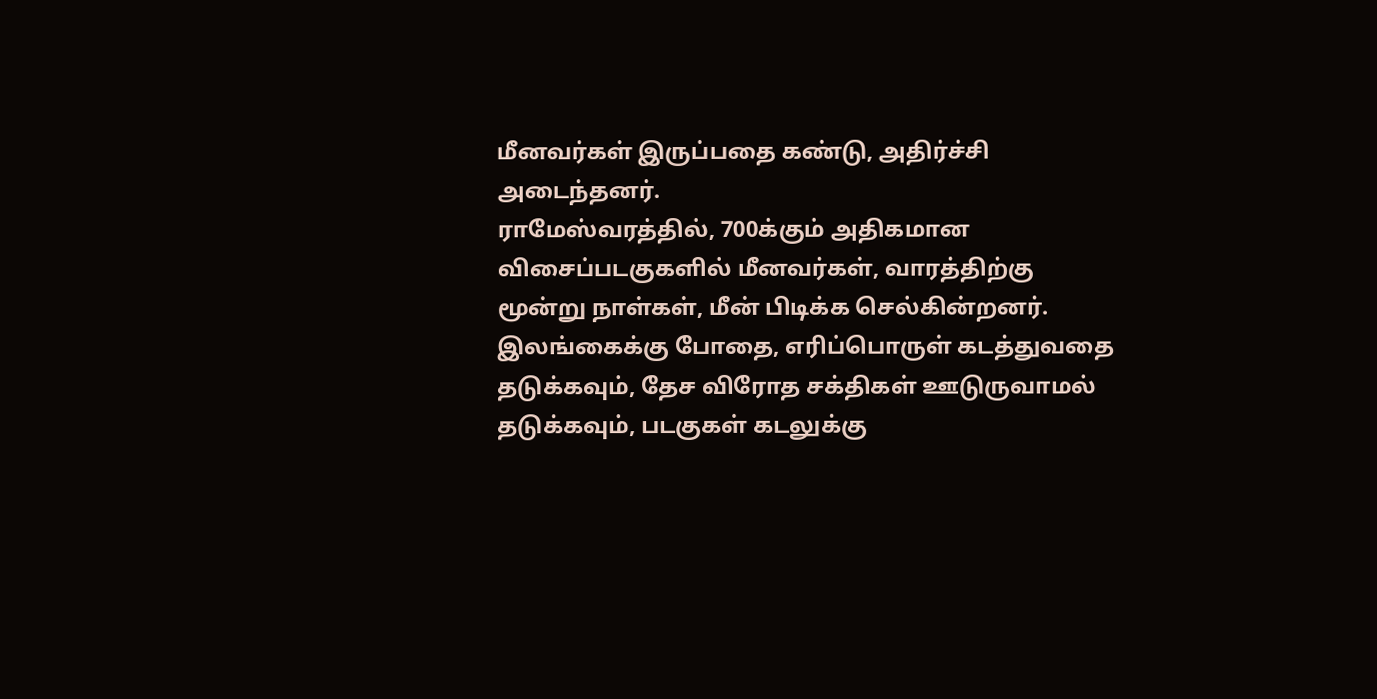மீனவர்கள் இருப்பதை கண்டு, அதிர்ச்சி அடைந்தனர்.
ராமேஸ்வரத்தில், 700க்கும் அதிகமான விசைப்படகுகளில் மீனவர்கள், வாரத்திற்கு மூன்று நாள்கள், மீன் பிடிக்க செல்கின்றனர். இலங்கைக்கு போதை, எரிப்பொருள் கடத்துவதை தடுக்கவும், தேச விரோத சக்திகள் ஊடுருவாமல் தடுக்கவும், படகுகள் கடலுக்கு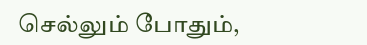செல்லும் போதும்,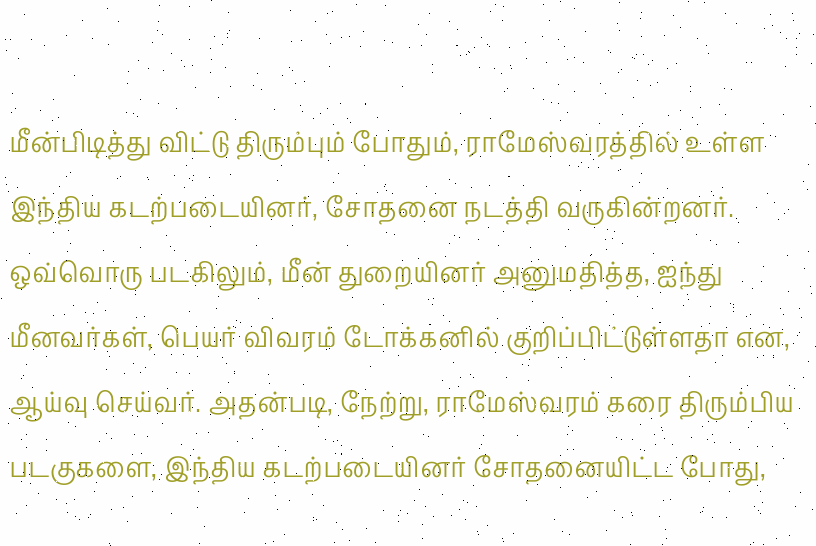மீன்பிடித்து விட்டு திரும்பும் போதும், ராமேஸ்வரத்தில் உள்ள இந்திய கடற்படையினர், சோதனை நடத்தி வருகின்றனர். ஒவ்வொரு படகிலும், மீன் துறையினர் அனுமதித்த, ஐந்து மீனவர்கள், பெயர் விவரம் டோக்கனில் குறிப்பிட்டுள்ளதா என, ஆய்வு செய்வர். அதன்படி, நேற்று, ராமேஸ்வரம் கரை திரும்பிய படகுகளை, இந்திய கடற்படையினர் சோதனையிட்ட போது,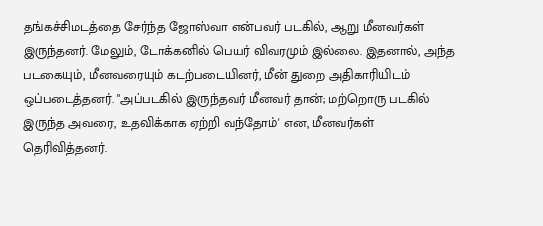தங்கச்சிமடத்தை சேர்ந்த ஜோஸ்வா என்பவர் படகில், ஆறு மீனவர்கள் இருந்தனர். மேலும், டோக்கனில் பெயர் விவரமும் இல்லை. இதனால், அந்த படகையும், மீனவரையும் கடற்படையினர், மீன் துறை அதிகாரியிடம் ஒப்படைத்தனர். "அப்படகில் இருந்தவர் மீனவர் தான்; மற்றொரு படகில் இருந்த அவரை, உதவிக்காக ஏற்றி வந்தோம்' என, மீனவர்கள் தெரிவித்தனர்.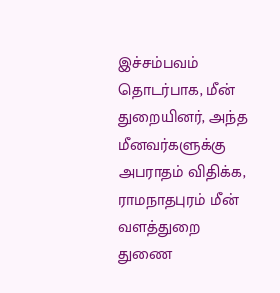இச்சம்பவம் தொடர்பாக, மீன் துறையினர், அந்த மீனவர்களுக்கு அபராதம் விதிக்க, ராமநாதபுரம் மீன் வளத்துறை துணை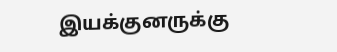இயக்குனருக்கு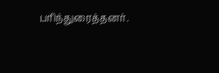பரிந்துரைத்தனர்.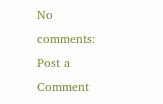No comments:
Post a Comment